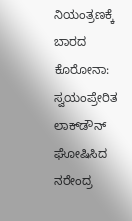ನಿಯಂತ್ರಣಕ್ಕೆ ಬಾರದ ಕೊರೋನಾ: ಸ್ವಯಂಪ್ರೇರಿತ ಲಾಕ್‌ಡೌನ್‌ ಘೋಷಿಸಿದ ನರೇಂದ್ರ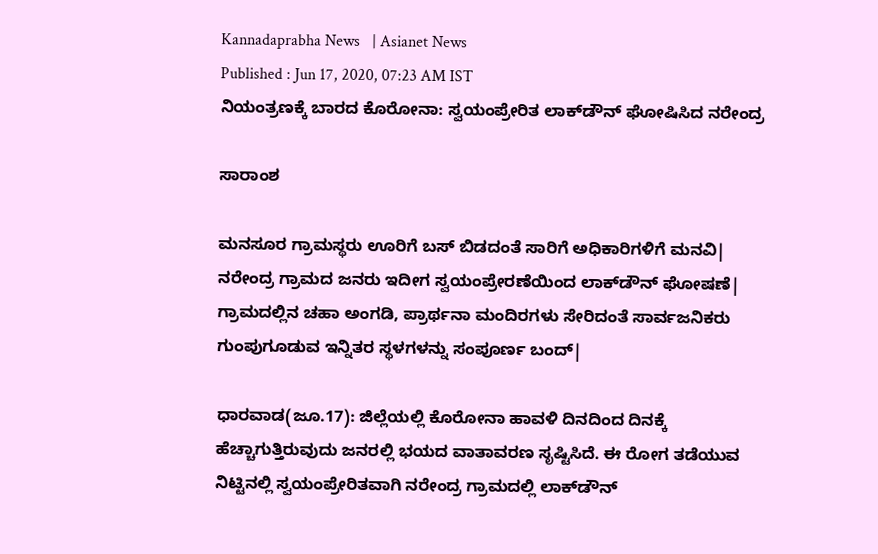Kannadaprabha News   | Asianet News
Published : Jun 17, 2020, 07:23 AM IST
ನಿಯಂತ್ರಣಕ್ಕೆ ಬಾರದ ಕೊರೋನಾ: ಸ್ವಯಂಪ್ರೇರಿತ ಲಾಕ್‌ಡೌನ್‌ ಘೋಷಿಸಿದ ನರೇಂದ್ರ

ಸಾರಾಂಶ

ಮನಸೂರ ಗ್ರಾಮಸ್ಥರು ಊರಿಗೆ ಬಸ್‌ ಬಿಡದಂತೆ ಸಾರಿಗೆ ಅಧಿಕಾರಿಗಳಿಗೆ ಮನವಿ| ನರೇಂದ್ರ ಗ್ರಾಮದ ಜನರು ಇದೀಗ ಸ್ವಯಂಪ್ರೇರಣೆಯಿಂದ ಲಾಕ್‌ಡೌನ್‌ ಘೋಷಣೆ| ಗ್ರಾಮದಲ್ಲಿನ ಚಹಾ ಅಂಗಡಿ, ಪ್ರಾರ್ಥನಾ ಮಂದಿರಗಳು ಸೇರಿದಂತೆ ಸಾರ್ವಜನಿಕರು ಗುಂಪುಗೂಡುವ ಇನ್ನಿತರ ಸ್ಥಳಗಳನ್ನು ಸಂಪೂರ್ಣ ಬಂದ್‌|

ಧಾರವಾಡ(ಜೂ.17): ಜಿಲ್ಲೆಯಲ್ಲಿ ಕೊರೋನಾ ಹಾವಳಿ ದಿನದಿಂದ ದಿನಕ್ಕೆ ಹೆಚ್ಚಾಗುತ್ತಿರುವುದು ಜನರಲ್ಲಿ ಭಯದ ವಾತಾವರಣ ಸೃಷ್ಟಿಸಿದೆ. ಈ ರೋಗ ತಡೆಯುವ ನಿಟ್ಟಿನಲ್ಲಿ ಸ್ವಯಂಪ್ರೇರಿತವಾಗಿ ನರೇಂದ್ರ ಗ್ರಾಮದಲ್ಲಿ ಲಾಕ್‌ಡೌನ್‌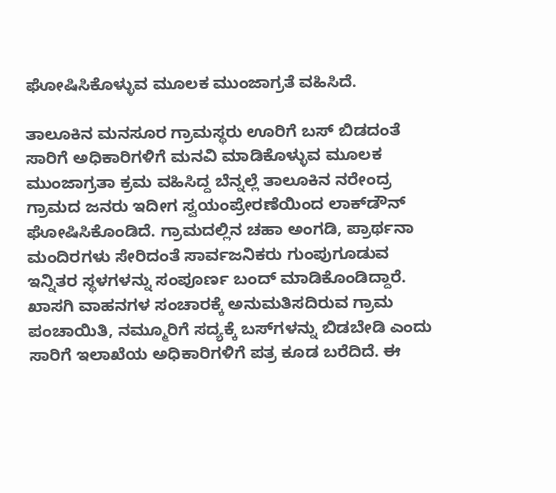ಘೋಷಿಸಿಕೊಳ್ಳುವ ಮೂಲಕ ಮುಂಜಾಗ್ರತೆ ವಹಿಸಿದೆ.

ತಾಲೂಕಿನ ಮನಸೂರ ಗ್ರಾಮಸ್ಥರು ಊರಿಗೆ ಬಸ್‌ ಬಿಡದಂತೆ ಸಾರಿಗೆ ಅಧಿಕಾರಿಗಳಿಗೆ ಮನವಿ ಮಾಡಿಕೊಳ್ಳುವ ಮೂಲಕ ಮುಂಜಾಗ್ರತಾ ಕ್ರಮ ವಹಿಸಿದ್ದ ಬೆನ್ನಲ್ಲೆ ತಾಲೂಕಿನ ನರೇಂದ್ರ ಗ್ರಾಮದ ಜನರು ಇದೀಗ ಸ್ವಯಂಪ್ರೇರಣೆಯಿಂದ ಲಾಕ್‌ಡೌನ್‌ ಘೋಷಿಸಿಕೊಂಡಿದೆ. ಗ್ರಾಮದಲ್ಲಿನ ಚಹಾ ಅಂಗಡಿ, ಪ್ರಾರ್ಥನಾ ಮಂದಿರಗಳು ಸೇರಿದಂತೆ ಸಾರ್ವಜನಿಕರು ಗುಂಪುಗೂಡುವ ಇನ್ನಿತರ ಸ್ಥಳಗಳನ್ನು ಸಂಪೂರ್ಣ ಬಂದ್‌ ಮಾಡಿಕೊಂಡಿದ್ದಾರೆ. ಖಾಸಗಿ ವಾಹನಗಳ ಸಂಚಾರಕ್ಕೆ ಅನುಮತಿಸದಿರುವ ಗ್ರಾಮ ಪಂಚಾಯಿತಿ, ನಮ್ಮೂರಿಗೆ ಸದ್ಯಕ್ಕೆ ಬಸ್‌ಗಳನ್ನು ಬಿಡಬೇಡಿ ಎಂದು ಸಾರಿಗೆ ಇಲಾಖೆಯ ಅಧಿಕಾರಿಗಳಿಗೆ ಪತ್ರ ಕೂಡ ಬರೆದಿದೆ. ಈ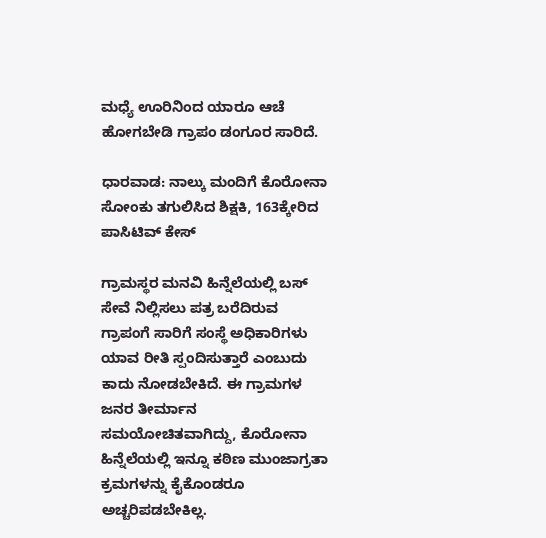ಮಧ್ಯೆ ಊರಿನಿಂದ ಯಾರೂ ಆಚೆ ಹೋಗಬೇಡಿ ಗ್ರಾಪಂ ಡಂಗೂರ ಸಾರಿದೆ.

ಧಾರವಾಡ: ನಾಲ್ಕು ಮಂದಿಗೆ ಕೊರೋನಾ ಸೋಂಕು ತಗುಲಿಸಿದ ಶಿಕ್ಷಕಿ, 163ಕ್ಕೇರಿದ ಪಾಸಿಟಿವ್‌ ಕೇಸ್‌

ಗ್ರಾಮಸ್ಥರ ಮನವಿ ಹಿನ್ನೆಲೆಯಲ್ಲಿ ಬಸ್‌ ಸೇವೆ ನಿಲ್ಲಿಸಲು ಪತ್ರ ಬರೆದಿರುವ ಗ್ರಾಪಂಗೆ ಸಾರಿಗೆ ಸಂಸ್ಥೆ ಅಧಿಕಾರಿಗಳು ಯಾವ ರೀತಿ ಸ್ಪಂದಿಸುತ್ತಾರೆ ಎಂಬುದು ಕಾದು ನೋಡಬೇಕಿದೆ. ಈ ಗ್ರಾಮಗಳ ಜನರ ತೀರ್ಮಾನ ಸಮಯೋಚಿತವಾಗಿದ್ದು, ಕೊರೋನಾ ಹಿನ್ನೆಲೆಯಲ್ಲಿ ಇನ್ನೂ ಕಠಿಣ ಮುಂಜಾಗ್ರತಾ ಕ್ರಮಗಳನ್ನು ಕೈಕೊಂಡರೂ ಅಚ್ಚರಿಪಡಬೇಕಿಲ್ಲ.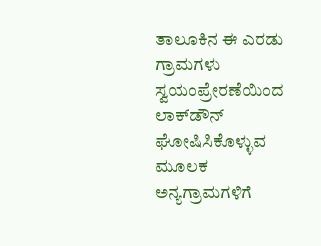ತಾಲೂಕಿನ ಈ ಎರಡು ಗ್ರಾಮಗಳು ಸ್ವಯಂಪ್ರೇರಣೆಯಿಂದ ಲಾಕ್‌ಡೌನ್‌ ಘೋಷಿಸಿಕೊಳ್ಳುವ ಮೂಲಕ ಅನ್ಯಗ್ರಾಮಗಳಿಗೆ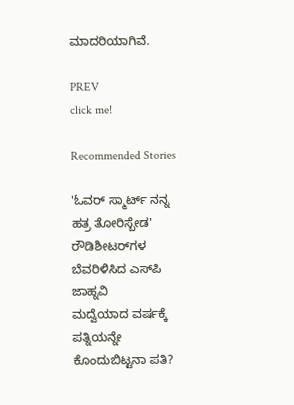ಮಾದರಿಯಾಗಿವೆ.

PREV
click me!

Recommended Stories

'ಓವರ್ ಸ್ಮಾರ್ಟ್ ನನ್ನ ಹತ್ರ ತೋರಿಸ್ಬೇಡ' ರೌಡಿಶೀಟರ್‌ಗಳ ಬೆವರಿಳಿಸಿದ ಎಸ್‌ಪಿ ಜಾಹ್ನವಿ
ಮದ್ವೆಯಾದ ವರ್ಷಕ್ಕೆ ಪತ್ನಿಯನ್ನೇ ಕೊಂದುಬಿಟ್ಟನಾ ಪತಿ?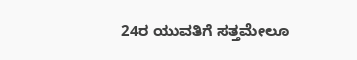24ರ ಯುವತಿಗೆ ಸತ್ತಮೇಲೂ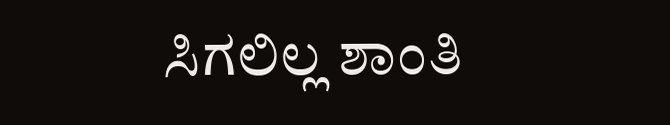ಸಿಗಲಿಲ್ಲ ಶಾಂತಿ